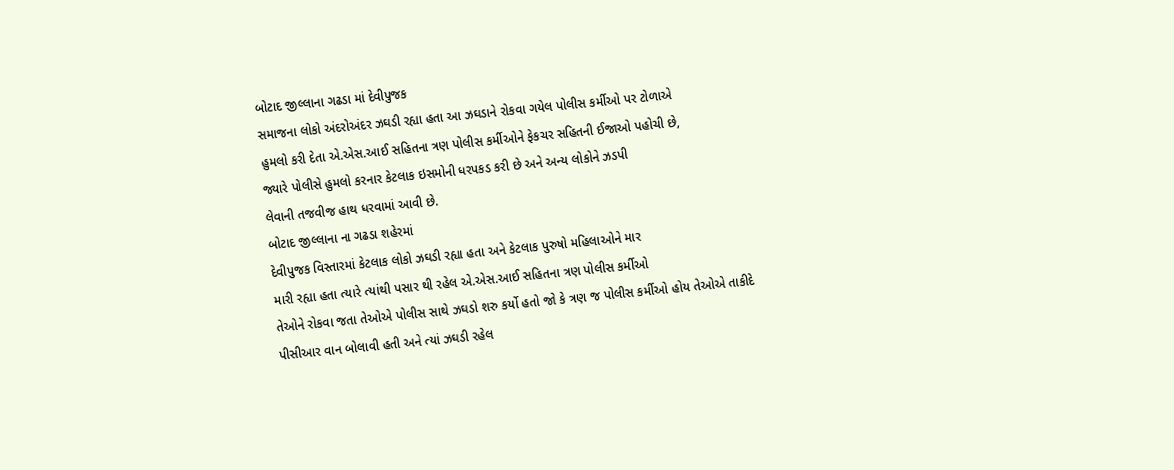બોટાદ જીલ્લાના ગઢડા માં દેવીપુજક
સમાજના લોકો અંદરોઅંદર ઝઘડી રહ્યા હતા આ ઝઘડાને રોકવા ગયેલ પોલીસ કર્મીઓ પર ટોળાએ
હુમલો કરી દેતા એ.એસ.આઈ સહિતના ત્રણ પોલીસ કર્મીઓને ફેકચર સહિતની ઈજાઓ પહોચી છે,
જ્યારે પોલીસે હુમલો કરનાર કેટલાક ઇસમોની ધરપકડ કરી છે અને અન્ય લોકોને ઝડપી
લેવાની તજવીજ હાથ ધરવામાં આવી છે.
બોટાદ જીલ્લાના ના ગઢડા શહેરમાં
દેવીપુજક વિસ્તારમાં કેટલાક લોકો ઝઘડી રહ્યા હતા અને કેટલાક પુરુષો મહિલાઓને માર
મારી રહ્યા હતા ત્યારે ત્યાંથી પસાર થી રહેલ એ.એસ.આઈ સહિતના ત્રણ પોલીસ કર્મીઓ
તેઓને રોકવા જતા તેઓએ પોલીસ સાથે ઝઘડો શરુ કર્યો હતો જો કે ત્રણ જ પોલીસ કર્મીઓ હોય તેઓએ તાકીદે
પીસીઆર વાન બોલાવી હતી અને ત્યાં ઝઘડી રહેલ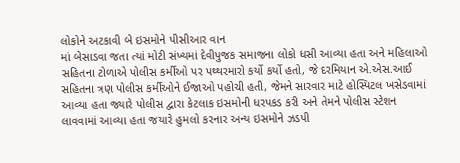લોકોને અટકાવી બે ઇસમોને પીસીઆર વાન
માં બેસાડવા જતા ત્યાં મોટી સંખ્યમાં દેવીપુજક સમાજના લોકો ધસી આવ્યા હતા અને મહિલાઓ
સહિતના ટોળાએ પોલીસ કર્મીઓ પર પથ્થરમારો કર્યો કર્યો હતો, જે દરમિયાન એ.એસ.આઈ
સહિતના ત્રણ પોલીસ કર્મીઓને ઈજાઓ પહોચી હતી, જેમને સારવાર માટે હોસ્પિટલ ખસેડવામાં
આવ્યા હતા જ્યારે પોલીસ દ્વારા કેટલાક ઇસમોની ધરપકડ કરી અને તેમને પોલીસ સ્ટેશન
લાવવામાં આવ્યા હતા જયારે હુમલો કરનાર અન્ય ઇસમોને ઝડપી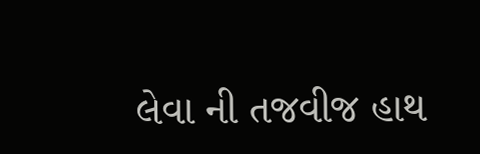લેવા ની તજવીજ હાથ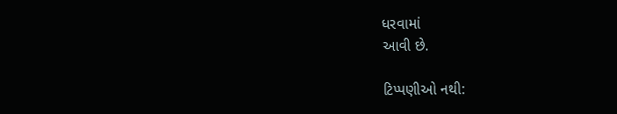ધરવામાં
આવી છે.

ટિપ્પણીઓ નથી: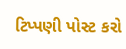ટિપ્પણી પોસ્ટ કરો